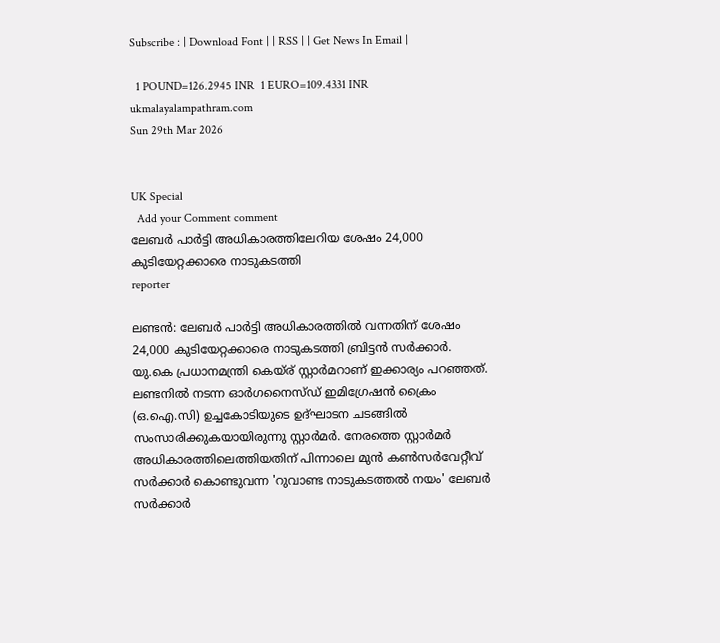Subscribe : | Download Font | | RSS | | Get News In Email |

  1 POUND=126.2945 INR  1 EURO=109.4331 INR
ukmalayalampathram.com
Sun 29th Mar 2026


UK Special
  Add your Comment comment
ലേബര്‍ പാര്‍ട്ടി അധികാരത്തിലേറിയ ശേഷം 24,000 കുടിയേറ്റക്കാരെ നാടുകടത്തി
reporter

ലണ്ടന്‍: ലേബര്‍ പാര്‍ട്ടി അധികാരത്തില്‍ വന്നതിന് ശേഷം 24,000 കുടിയേറ്റക്കാരെ നാടുകടത്തി ബ്രിട്ടന്‍ സര്‍ക്കാര്‍. യു.കെ പ്രധാനമന്ത്രി കെയ്ര് സ്റ്റാര്‍മറാണ് ഇക്കാര്യം പറഞ്ഞത്. ലണ്ടനില്‍ നടന്ന ഓര്‍ഗനൈസ്ഡ് ഇമിഗ്രേഷന്‍ ക്രൈം (ഒ.ഐ.സി) ഉച്ചകോടിയുടെ ഉദ്ഘാടന ചടങ്ങില്‍ സംസാരിക്കുകയായിരുന്നു സ്റ്റാര്‍മര്‍. നേരത്തെ സ്റ്റാര്‍മര്‍ അധികാരത്തിലെത്തിയതിന് പിന്നാലെ മുന്‍ കണ്‍സര്‍വേറ്റീവ് സര്‍ക്കാര്‍ കൊണ്ടുവന്ന 'റുവാണ്ട നാടുകടത്തല്‍ നയം' ലേബര്‍ സര്‍ക്കാര്‍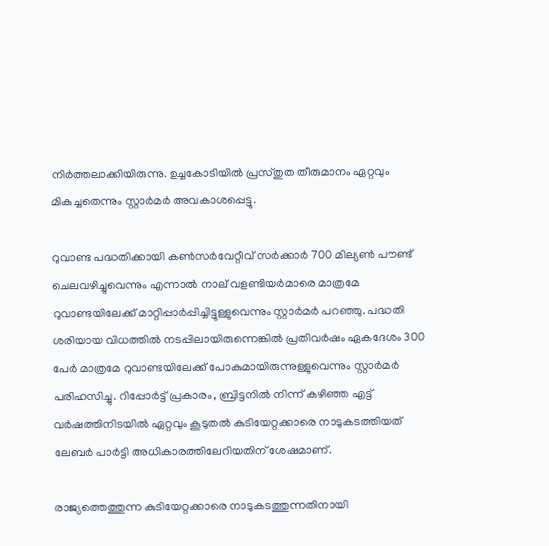നിര്‍ത്തലാക്കിയിരുന്നു. ഉച്ചകോടിയില്‍ പ്രസ്തുത തീരുമാനം ഏറ്റവും മികച്ചതെന്നും സ്റ്റാര്‍മര്‍ അവകാശപ്പെട്ടു.

റുവാണ്ട പദ്ധതിക്കായി കണ്‍സര്‍വേറ്റീവ് സര്‍ക്കാര്‍ 700 മില്യണ്‍ പൗണ്ട് ചെലവഴിച്ചുവെന്നും എന്നാല്‍ നാല് വളണ്ടിയര്‍മാരെ മാത്രമേ റുവാണ്ടയിലേക്ക് മാറ്റിപ്പാര്‍പ്പിച്ചിട്ടുള്ളുവെന്നും സ്റ്റാര്‍മര്‍ പറഞ്ഞു. പദ്ധതി ശരിയായ വിധത്തില്‍ നടപ്പിലായിരുന്നെങ്കില്‍ പ്രതിവര്‍ഷം ഏകദേശം 300 പേര്‍ മാത്രമേ റുവാണ്ടയിലേക്ക് പോകുമായിരുന്നുള്ളുവെന്നും സ്റ്റാര്‍മര്‍ പരിഹസിച്ചു. റിപ്പോര്‍ട്ട് പ്രകാരം, ബ്രിട്ടനില്‍ നിന്ന് കഴിഞ്ഞ എട്ട് വര്‍ഷത്തിനിടയില്‍ ഏറ്റവും കൂടുതല്‍ കുടിയേറ്റക്കാരെ നാടുകടത്തിയത് ലേബര്‍ പാര്‍ട്ടി അധികാരത്തിലേറിയതിന് ശേഷമാണ്.

രാജ്യത്തെത്തുന്ന കുടിയേറ്റക്കാരെ നാടുകടത്തുന്നതിനായി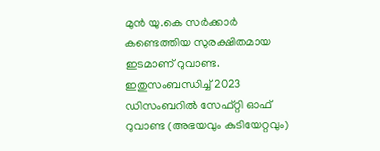മുന്‍ യു.കെ സര്‍ക്കാര്‍ കണ്ടെത്തിയ സുരക്ഷിതമായ ഇടമാണ് റുവാണ്ട. ഇതുസംബന്ധിച്ച് 2023 ഡിസംബറില്‍ സേഫ്റ്റി ഓഫ് റുവാണ്ട (അഭയവും കുടിയേറ്റവും)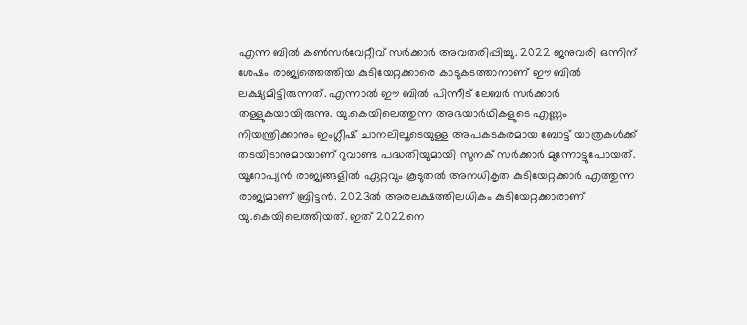എന്ന ബില്‍ കണ്‍സര്‍വേറ്റീവ് സര്‍ക്കാര്‍ അവതരിപ്പിച്ചു. 2022 ജനുവരി ഒന്നിന് ശേഷം രാജ്യത്തെത്തിയ കുടിയേറ്റക്കാരെ കാടുകടത്താനാണ് ഈ ബില്‍ ലക്ഷ്യമിട്ടിരുന്നത്. എന്നാല്‍ ഈ ബില്‍ പിന്നീട് ലേബര്‍ സര്‍ക്കാര്‍ തള്ളുകയായിരുന്നു. യു.കെയിലെത്തുന്ന അഭയാര്‍ഥികളുടെ എണ്ണം നിയന്ത്രിക്കാനും ഇംഗ്ലീഷ് ചാനലിലൂടെയുള്ള അപകടകരമായ ബോട്ട് യാത്രകള്‍ക്ക് തടയിടാനുമായാണ് റുവാണ്ട പദ്ധതിയുമായി സുനക് സര്‍ക്കാര്‍ മുന്നോട്ടുപോയത്. യൂറോപ്യന്‍ രാജ്യങ്ങളില്‍ ഏറ്റവും കൂടുതല്‍ അനധികൃത കുടിയേറ്റക്കാര്‍ എത്തുന്ന രാജ്യമാണ് ബ്രിട്ടന്‍. 2023ല്‍ അരലക്ഷത്തിലധികം കുടിയേറ്റക്കാരാണ് യു.കെയിലെത്തിയത്. ഇത് 2022നെ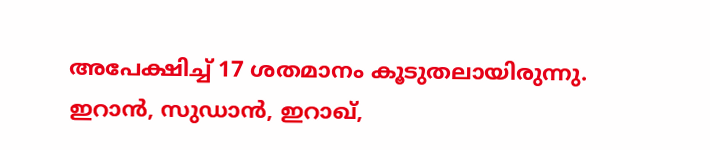അപേക്ഷിച്ച് 17 ശതമാനം കൂടുതലായിരുന്നു. ഇറാന്‍, സുഡാന്‍, ഇറാഖ്,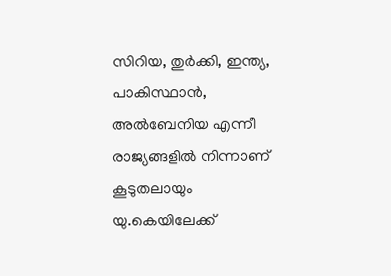സിറിയ, തുര്‍ക്കി, ഇന്ത്യ, പാകിസ്ഥാന്‍, അല്‍ബേനിയ എന്നീ രാജ്യങ്ങളില്‍ നിന്നാണ് കൂടുതലായും യു.കെയിലേക്ക്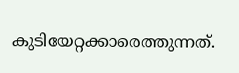കുടിയേറ്റക്കാരെത്തുന്നത്.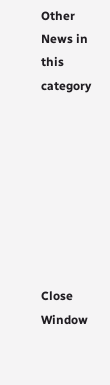Other News in this category








Close Window